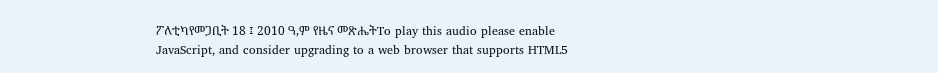ፖለቲካየመጋቢት 18 ፤ 2010 ዓ,ም የዜና መጽሔትTo play this audio please enable JavaScript, and consider upgrading to a web browser that supports HTML5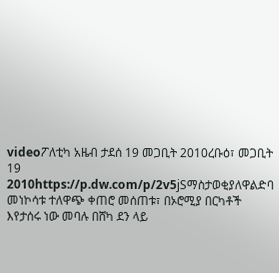videoፖለቲካ አዜብ ታደሰ 19 መጋቢት 2010ረቡዕ፣ መጋቢት 19 2010https://p.dw.com/p/2v5jSማስታወቂያለዋልድባ መነኮሳቱ ተለዋጭ ቀጠሮ መሰጠቱ፣ በኦሮሚያ በርካቶች እየታሰሩ ነው መባሉ በሸካ ደን ላይ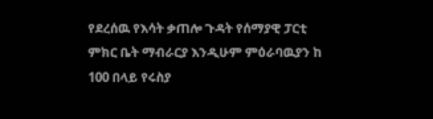የደረሰዉ የእሳት ቃጠሎ ጉዳት የሰማያዊ ፓርቲ ምክር ቤት ማብራርያ እንዲሁም ምዕራባዉያን ከ 100 በላይ የሩስያ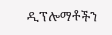ዲፕሎማቶችን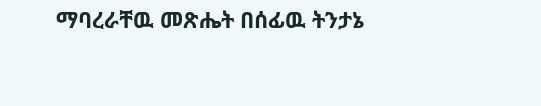ማባረራቸዉ መጽሔት በሰፊዉ ትንታኔ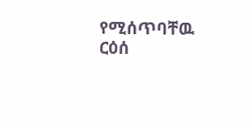የሚሰጥባቸዉ ርዕሰ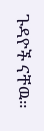ጉዳዮች ናቸዉ።